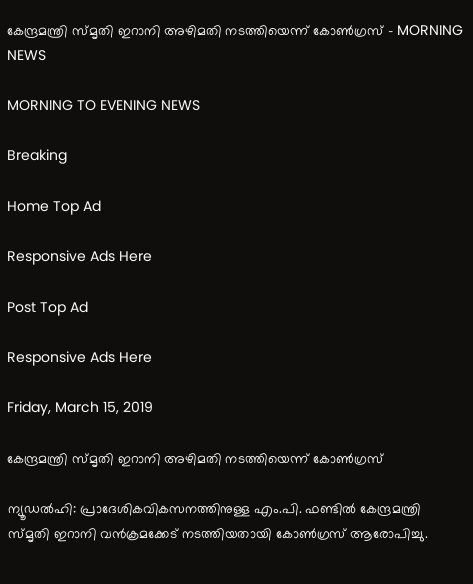കേന്ദ്രമന്ത്രി സ്മൃതി ഇറാനി അഴിമതി നടത്തിയെന്ന് കോൺഗ്രസ് - MORNING NEWS

MORNING TO EVENING NEWS

Breaking

Home Top Ad

Responsive Ads Here

Post Top Ad

Responsive Ads Here

Friday, March 15, 2019

കേന്ദ്രമന്ത്രി സ്മൃതി ഇറാനി അഴിമതി നടത്തിയെന്ന് കോൺഗ്രസ്

ന്യൂഡൽഹി: പ്രാദേശികവികസനത്തിനുള്ള എം.പി. ഫണ്ടിൽ കേന്ദ്രമന്ത്രി സ്മൃതി ഇറാനി വൻക്രമക്കേട് നടത്തിയതായി കോൺഗ്രസ് ആരോപിച്ചു.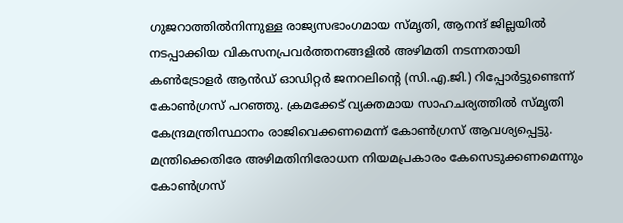ഗുജറാത്തിൽനിന്നുള്ള രാജ്യസഭാംഗമായ സ്മൃതി, ആനന്ദ് ജില്ലയിൽ നടപ്പാക്കിയ വികസനപ്രവർത്തനങ്ങളിൽ അഴിമതി നടന്നതായി കൺട്രോളർ ആൻഡ് ഓഡിറ്റർ ജനറലിന്റെ (സി.എ.ജി.) റിപ്പോർട്ടുണ്ടെന്ന് കോൺഗ്രസ് പറഞ്ഞു. ക്രമക്കേട് വ്യക്തമായ സാഹചര്യത്തിൽ സ്മൃതി കേന്ദ്രമന്ത്രിസ്ഥാനം രാജിവെക്കണമെന്ന് കോൺഗ്രസ് ആവശ്യപ്പെട്ടു. മന്ത്രിക്കെതിരേ അഴിമതിനിരോധന നിയമപ്രകാരം കേസെടുക്കണമെന്നും കോൺഗ്രസ്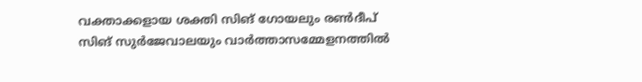വക്താക്കളായ ശക്തി സിങ് ഗോയലും രൺദീപ് സിങ് സുർജേവാലയും വാർത്താസമ്മേളനത്തിൽ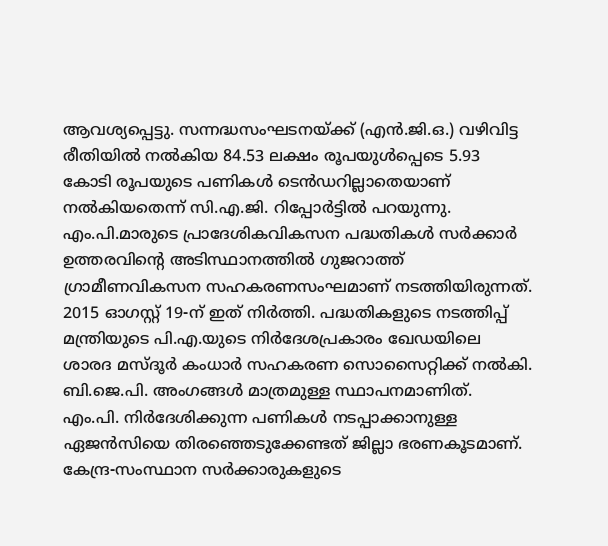ആവശ്യപ്പെട്ടു. സന്നദ്ധസംഘടനയ്ക്ക് (എൻ.ജി.ഒ.) വഴിവിട്ട രീതിയിൽ നൽകിയ 84.53 ലക്ഷം രൂപയുൾപ്പെടെ 5.93 കോടി രൂപയുടെ പണികൾ ടെൻഡറില്ലാതെയാണ് നൽകിയതെന്ന് സി.എ.ജി. റിപ്പോർട്ടിൽ പറയുന്നു. എം.പി.മാരുടെ പ്രാദേശികവികസന പദ്ധതികൾ സർക്കാർ ഉത്തരവിന്റെ അടിസ്ഥാനത്തിൽ ഗുജറാത്ത് ഗ്രാമീണവികസന സഹകരണസംഘമാണ് നടത്തിയിരുന്നത്. 2015 ഓഗസ്റ്റ് 19-ന് ഇത് നിർത്തി. പദ്ധതികളുടെ നടത്തിപ്പ് മന്ത്രിയുടെ പി.എ.യുടെ നിർദേശപ്രകാരം ഖേഡയിലെ ശാരദ മസ്ദൂർ കംധാർ സഹകരണ സൊസൈറ്റിക്ക് നൽകി. ബി.ജെ.പി. അംഗങ്ങൾ മാത്രമുള്ള സ്ഥാപനമാണിത്. എം.പി. നിർദേശിക്കുന്ന പണികൾ നടപ്പാക്കാനുള്ള ഏജൻസിയെ തിരഞ്ഞെടുക്കേണ്ടത് ജില്ലാ ഭരണകൂടമാണ്. കേന്ദ്ര-സംസ്ഥാന സർക്കാരുകളുടെ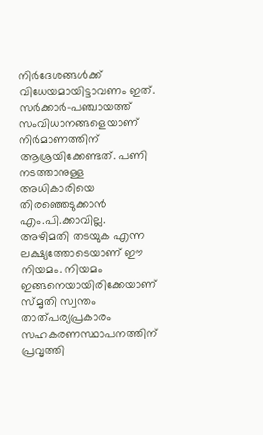നിർദേശങ്ങൾക്ക് വിധേയമായിട്ടാവണം ഇത്. സർക്കാർ-പഞ്ചായത്ത് സംവിധാനങ്ങളെയാണ് നിർമാണത്തിന് ആശ്രയിക്കേണ്ടത്. പണി നടത്താനുള്ള അധികാരിയെ തിരഞ്ഞെടുക്കാൻ എം.പി.ക്കാവില്ല. അഴിമതി തടയുക എന്ന ലക്ഷ്യത്തോടെയാണ് ഈ നിയമം. നിയമം ഇങ്ങനെയായിരിക്കേയാണ് സ്മൃതി സ്വന്തം താത്പര്യപ്രകാരം സഹകരണസ്ഥാപനത്തിന് പ്രവൃത്തി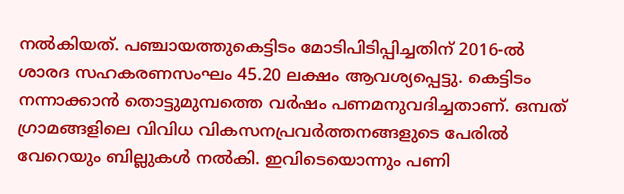നൽകിയത്. പഞ്ചായത്തുകെട്ടിടം മോടിപിടിപ്പിച്ചതിന് 2016-ൽ ശാരദ സഹകരണസംഘം 45.20 ലക്ഷം ആവശ്യപ്പെട്ടു. കെട്ടിടം നന്നാക്കാൻ തൊട്ടുമുമ്പത്തെ വർഷം പണമനുവദിച്ചതാണ്. ഒമ്പത് ഗ്രാമങ്ങളിലെ വിവിധ വികസനപ്രവർത്തനങ്ങളുടെ പേരിൽ വേറെയും ബില്ലുകൾ നൽകി. ഇവിടെയൊന്നും പണി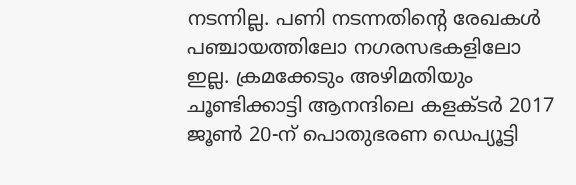നടന്നില്ല. പണി നടന്നതിന്റെ രേഖകൾ പഞ്ചായത്തിലോ നഗരസഭകളിലോ ഇല്ല. ക്രമക്കേടും അഴിമതിയും ചൂണ്ടിക്കാട്ടി ആനന്ദിലെ കളക്ടർ 2017 ജൂൺ 20-ന് പൊതുഭരണ ഡെപ്യൂട്ടി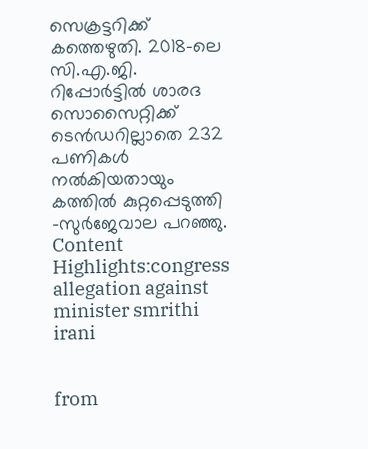സെക്രട്ടറിക്ക് കത്തെഴുതി. 2018-ലെ സി.എ.ജി. റിപ്പോർട്ടിൽ ശാരദ സൊസൈറ്റിക്ക് ടെൻഡറില്ലാതെ 232 പണികൾ നൽകിയതായും കത്തിൽ കുറ്റപ്പെടുത്തി -സുർജേവാല പറഞ്ഞു. Content Highlights:congress allegation against minister smrithi irani


from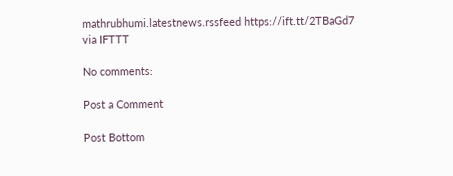mathrubhumi.latestnews.rssfeed https://ift.tt/2TBaGd7
via IFTTT

No comments:

Post a Comment

Post Bottom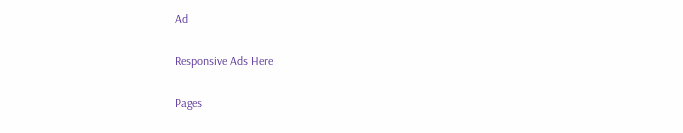Ad

Responsive Ads Here

Pages